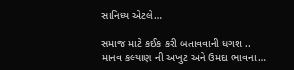સાનિધ્ય એટલે…

સમાજ માટે કઈક કરી બતાવવાની ધગશ ..
માનવ કલ્યાણ ની અખુટ અને ઉમદા ભાવના…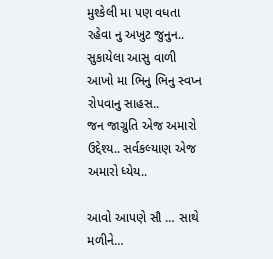મુશ્કેલી મા પણ વધતા રહેવા નુ અખુટ જુનુન..
સુકાયેલા આસુ વાળી આખો મા ભિનુ ભિનુ સ્વપ્ન રોપવાનુ સાહસ..
જન જાગ્રુતિ એજ અમારો ઉદ્દેશ્ય.. સર્વકલ્યાણ એજ અમારો ધ્યેય..

આવો આપણે સૌ … સાથે મળીને…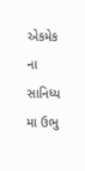એકમેક ના સાનિધ્ય મા ઉભુ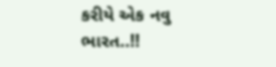કરીયે એક નવુ ભારત..!!